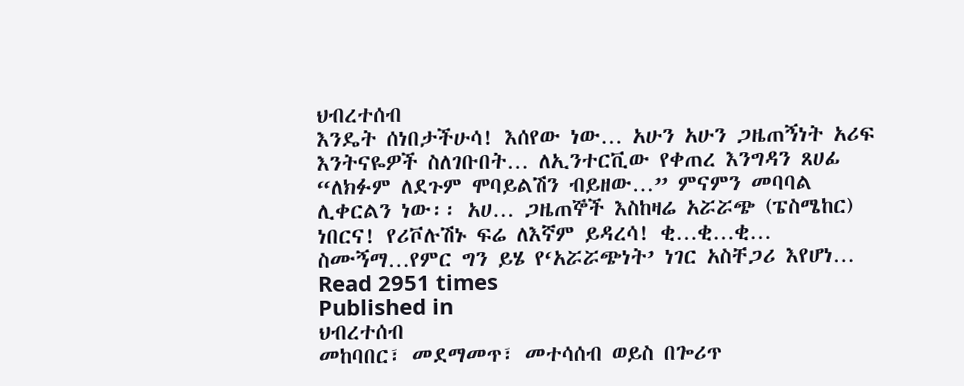ህብረተሰብ
እንዴት ሰነበታችሁሳ! እሰየው ነው… አሁን አሁን ጋዜጠኝነት አሪፍ እንትናዬዎች ስለገቡበት… ለኢንተርቪው የቀጠረ እንግዳን ጸሀፊ “ለክፉም ለደጉም ሞባይልሽን ብይዘው…” ምናምን መባባል ሊቀርልን ነው፡፡ አሀ… ጋዜጠኞች እስከዛሬ አሯሯጭ (ፔስሜከር) ነበርና! የሪቮሉሽኑ ፍሬ ለእኛም ይዳረሳ! ቂ…ቂ…ቂ… ስሙኝማ…የምር ግን ይሄ የ‘አሯሯጭነት’ ነገር አስቸጋሪ እየሆነ…
Read 2951 times
Published in
ህብረተሰብ
መከባበር፣ መደማመጥ፣ መተሳሰብ ወይስ በጐሪጥ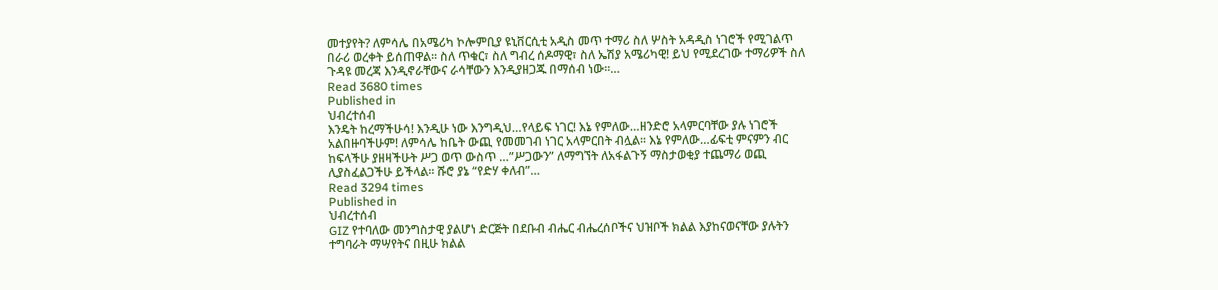መተያየት? ለምሳሌ በአሜሪካ ኮሎምቢያ ዩኒቨርሲቲ አዲስ መጥ ተማሪ ስለ ሦስት አዳዲስ ነገሮች የሚገልጥ በራሪ ወረቀት ይሰጠዋል፡፡ ስለ ጥቁር፣ ስለ ግብረ ሰዶማዊ፣ ስለ ኤሽያ አሜሪካዊ! ይህ የሚደረገው ተማሪዎች ስለ ጉዳዩ መረጃ እንዲኖራቸውና ራሳቸውን እንዲያዘጋጁ በማሰብ ነው፡፡…
Read 3680 times
Published in
ህብረተሰብ
እንዴት ከረማችሁሳ! እንዲሁ ነው እንግዲህ…የላይፍ ነገር! እኔ የምለው…ዘንድሮ አላምርባቸው ያሉ ነገሮች አልበዙባችሁም! ለምሳሌ ከቤት ውጪ የመመገብ ነገር አላምርበት ብሏል፡፡ እኔ የምለው…ፊፍቲ ምናምን ብር ከፍላችሁ ያዘዛችሁት ሥጋ ወጥ ውስጥ …”ሥጋውን” ለማግኘት ለአፋልጉኝ ማስታወቂያ ተጨማሪ ወጪ ሊያስፈልጋችሁ ይችላል፡፡ ሹሮ ያኔ “የድሃ ቀለብ”…
Read 3294 times
Published in
ህብረተሰብ
GIZ የተባለው መንግስታዊ ያልሆነ ድርጅት በደቡብ ብሔር ብሔረሰቦችና ህዝቦች ክልል እያከናወናቸው ያሉትን ተግባራት ማሣየትና በዚሁ ክልል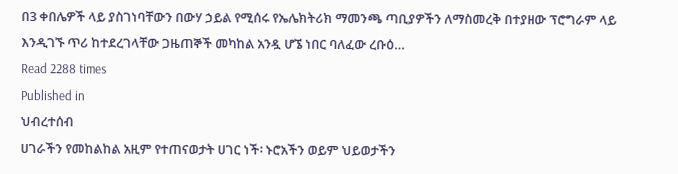በ3 ቀበሌዎች ላይ ያስገነባቸውን በውሃ ኃይል የሚሰሩ የኤሌክትሪክ ማመንጫ ጣቢያዎችን ለማስመረቅ በተያዘው ፕሮግራም ላይ እንዲገኙ ጥሪ ከተደረገላቸው ጋዜጠኞች መካከል አንዷ ሆኜ ነበር ባለፈው ረቡዕ…
Read 2288 times
Published in
ህብረተሰብ
ሀገራችን የመከልከል አዚም የተጠናወታት ሀገር ነች፡ ኑሮአችን ወይም ህይወታችን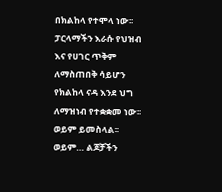በክልከላ የተሞላ ነው፡፡ ፓርላማችን እራሱ የህዝብ እና የሀገር ጥቅም ለማስጠበቅ ሳይሆን የክልከላ ናዳ እንደ ህግ ለማዝነብ የተቋቋመ ነው፡፡ ወይም ይመስላል፡፡ ወይም… ልጆቻችን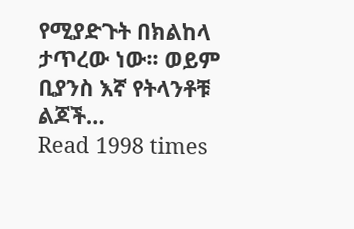የሚያድጉት በክልከላ ታጥረው ነው፡፡ ወይም ቢያንስ እኛ የትላንቶቹ ልጆች…
Read 1998 times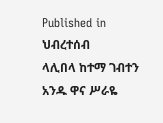Published in
ህብረተሰብ
ላሊበላ ከተማ ገብተን አንዱ ዋና ሥራዬ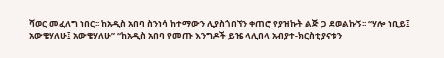ሻወር መፈለግ ነበር፡፡ ከአዲስ አበባ ስንነሳ ከተማውን ሊያስጎበኘን ቀጠሮ የያዝኩት ልጅ ጋ ደወልኩኝ፡፡ “ሃሎ ነቢይ፤ አውቄሃለሁ፤ አውቄሃለሁ” “ከአዲስ አበባ የመጡ እንግዶች ይዤ ላሊበላ አብያተ-ክርስቲያናቱን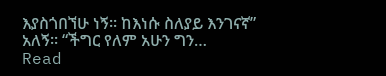እያስጎበኘሁ ነኝ፡፡ ከእነሱ ስለያይ እንገናኛ” አለኝ፡፡ “ችግር የለም አሁን ግን…
Read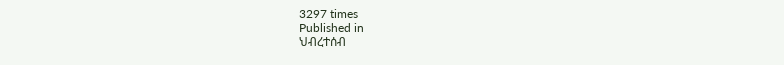3297 times
Published in
ህብረተሰብ